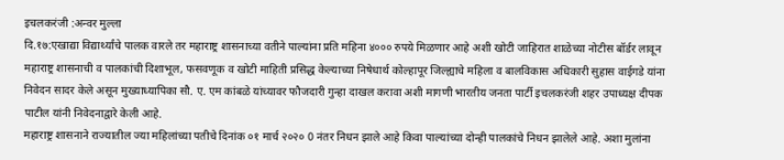इचलकरंजी :अन्वर मुल्ला
दि.१७:एखाद्या विद्यार्थ्यांचे पालक वारले तर महाराष्ट्र शासनाच्या वतीने पाल्यांना प्रति महिना ४००० रुपये मिळणार आहे अशी खोटी जाहिरात शाळेच्या नोटीस बॉर्डर लावून महाराष्ट्र शासनाची व पालकांची दिशाभूल, फसवणूक व खोटी माहिती प्रसिद्ध केल्याच्या निषेधार्थ कोल्हापूर जिल्ह्याचे महिला व बालविकास अधिकारी सुहास वाईगडे यांना निवेदन सादर केले असून मुख्याध्यापिका सौ. ए. एम कांबळे यांच्यावर फौजदारी गुन्हा दाखल करावा अशी मागणी भारतीय जनता पार्टी इचलकरंजी शहर उपाध्यक्ष दीपक पाटील यांनी निवेदनाद्वारे केली आहे.
महाराष्ट्र शासनाने राज्यातील ज्या महिलांच्या पतीचे दिनांक ०१ मार्च २०२० 0 नंतर निधन झाले आहे किवा पाल्यांच्या दोन्ही पालकांचे निधन झालेले आहे. अशा मुलांना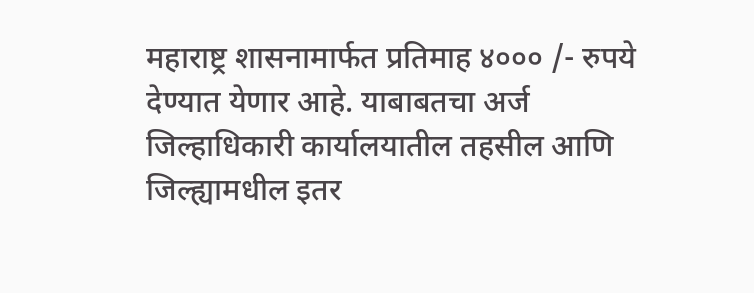महाराष्ट्र शासनामार्फत प्रतिमाह ४००० /- रुपये देण्यात येणार आहे. याबाबतचा अर्ज जिल्हाधिकारी कार्यालयातील तहसील आणि जिल्ह्यामधील इतर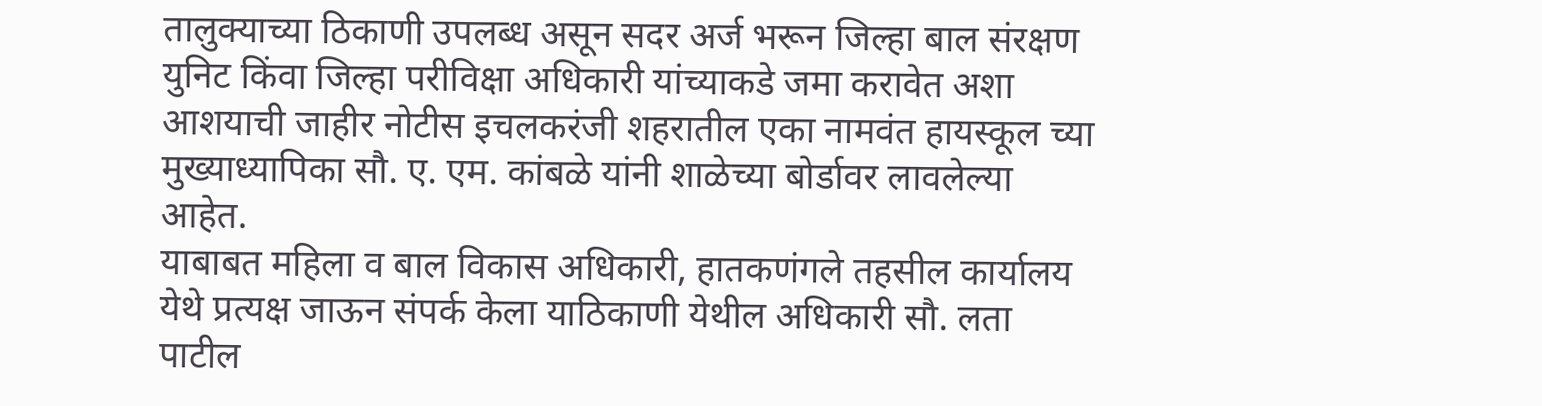तालुक्याच्या ठिकाणी उपलब्ध असून सदर अर्ज भरून जिल्हा बाल संरक्षण युनिट किंवा जिल्हा परीविक्षा अधिकारी यांच्याकडे जमा करावेत अशा आशयाची जाहीर नोटीस इचलकरंजी शहरातील एका नामवंत हायस्कूल च्या मुख्याध्यापिका सौ. ए. एम. कांबळे यांनी शाळेच्या बोर्डावर लावलेल्या आहेत.
याबाबत महिला व बाल विकास अधिकारी, हातकणंगले तहसील कार्यालय येथे प्रत्यक्ष जाऊन संपर्क केला याठिकाणी येथील अधिकारी सौ. लता पाटील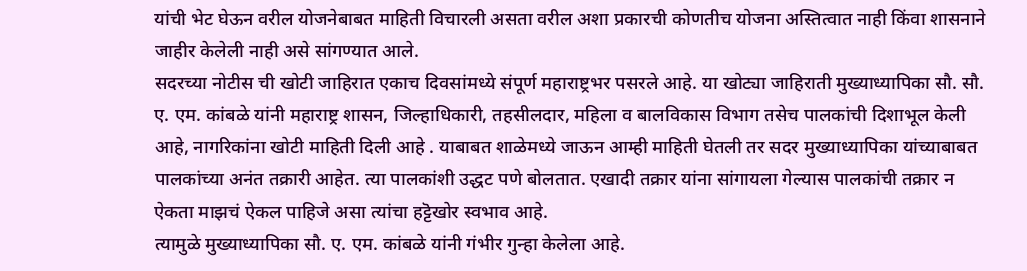यांची भेट घेऊन वरील योजनेबाबत माहिती विचारली असता वरील अशा प्रकारची कोणतीच योजना अस्तित्वात नाही किंवा शासनाने जाहीर केलेली नाही असे सांगण्यात आले.
सदरच्या नोटीस ची खोटी जाहिरात एकाच दिवसांमध्ये संपूर्ण महाराष्ट्रभर पसरले आहे. या खोट्या जाहिराती मुख्याध्यापिका सौ. सौ. ए. एम. कांबळे यांनी महाराष्ट्र शासन, जिल्हाधिकारी, तहसीलदार, महिला व बालविकास विभाग तसेच पालकांची दिशाभूल केली आहे, नागरिकांना खोटी माहिती दिली आहे . याबाबत शाळेमध्ये जाऊन आम्ही माहिती घेतली तर सदर मुख्याध्यापिका यांच्याबाबत पालकांच्या अनंत तक्रारी आहेत. त्या पालकांशी उद्धट पणे बोलतात. एखादी तक्रार यांना सांगायला गेल्यास पालकांची तक्रार न ऐकता माझचं ऐकल पाहिजे असा त्यांचा हट्टॆखोर स्वभाव आहे.
त्यामुळे मुख्याध्यापिका सौ. ए. एम. कांबळे यांनी गंभीर गुन्हा केलेला आहे.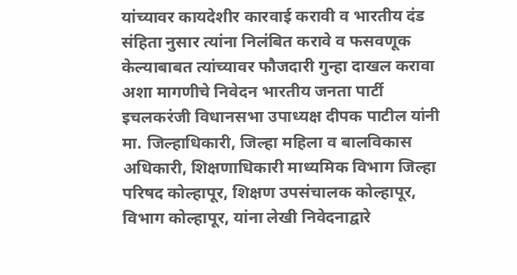यांच्यावर कायदेशीर कारवाई करावी व भारतीय दंड संहिता नुसार त्यांना निलंबित करावे व फसवणूक केल्याबाबत त्यांच्यावर फौजदारी गुन्हा दाखल करावा अशा मागणीचे निवेदन भारतीय जनता पार्टी इचलकरंजी विधानसभा उपाध्यक्ष दीपक पाटील यांनी मा. जिल्हाधिकारी, जिल्हा महिला व बालविकास अधिकारी, शिक्षणाधिकारी माध्यमिक विभाग जिल्हा परिषद कोल्हापूर, शिक्षण उपसंचालक कोल्हापूर, विभाग कोल्हापूर, यांना लेखी निवेदनाद्वारे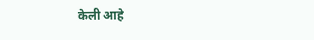केली आहे